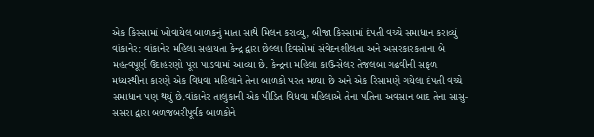એક કિસ્સામાં ખોવાયેલ બાળકનું માતા સાથે મિલન કરાવ્યુ, બીજા કિસ્સામાં દંપતી વચ્ચે સમાધાન કરાવ્યું વાંકાનેર: વાંકાનેર મહિલા સહાયતા કેન્દ્ર દ્વારા છેલ્લા દિવસોમાં સંવેદનશીલતા અને અસરકારકતાના બે મહત્વપૂર્ણ ઉદાહરણો પૂરા પાડવામાં આવ્યા છે. કેન્દ્રના મહિલા કાઉન્સેલર તેજલબા ગઢવીની સફળ મધ્યસ્થીના કારણે એક વિધવા મહિલાને તેના બાળકો પરત મળ્યા છે અને એક રિસામણે ગયેલા દંપતી વચ્ચે સમાધાન પણ થયું છે.વાંકાનેર તાલુકાની એક પીડિત વિધવા મહિલાએ તેના પતિના અવસાન બાદ તેના સાસુ-સસરા દ્વારા બળજબરીપૂર્વક બાળકોને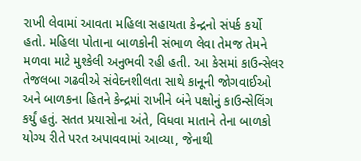રાખી લેવામાં આવતા મહિલા સહાયતા કેન્દ્રનો સંપર્ક કર્યો હતો. મહિલા પોતાના બાળકોની સંભાળ લેવા તેમજ તેમને મળવા માટે મુશ્કેલી અનુભવી રહી હતી. આ કેસમાં કાઉન્સેલર તેજલબા ગઢવીએ સંવેદનશીલતા સાથે કાનૂની જોગવાઈઓ અને બાળકના હિતને કેન્દ્રમાં રાખીને બંને પક્ષોનું કાઉન્સેલિંગ કર્યું હતું. સતત પ્રયાસોના અંતે, વિધવા માતાને તેના બાળકો યોગ્ય રીતે પરત અપાવવામાં આવ્યા, જેનાથી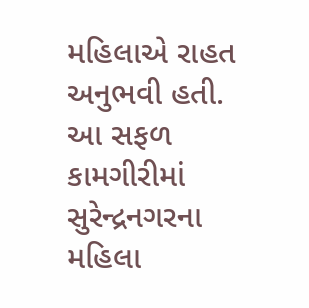મહિલાએ રાહત અનુભવી હતી. આ સફળ કામગીરીમાં સુરેન્દ્રનગરના મહિલા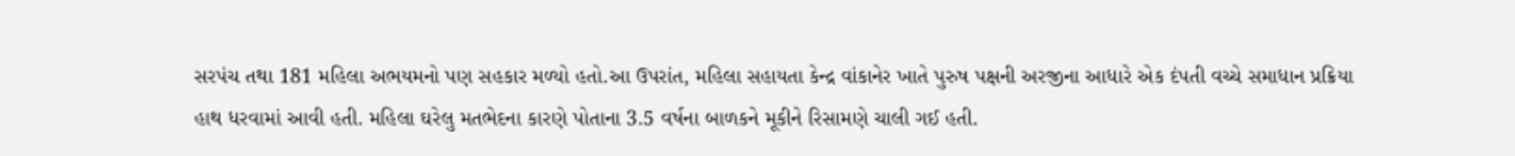સરપંચ તથા 181 મહિલા અભયમનો પણ સહકાર મળ્યો હતો.આ ઉપરાંત, મહિલા સહાયતા કેન્દ્ર વાંકાનેર ખાતે પુરુષ પક્ષની અરજીના આધારે એક દંપતી વચ્ચે સમાધાન પ્રક્રિયા હાથ ધરવામાં આવી હતી. મહિલા ઘરેલુ મતભેદના કારણે પોતાના 3.5 વર્ષના બાળકને મૂકીને રિસામણે ચાલી ગઈ હતી.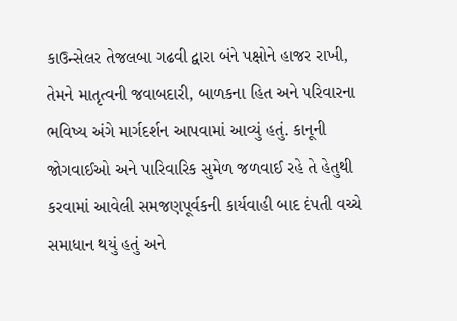કાઉન્સેલર તેજલબા ગઢવી દ્વારા બંને પક્ષોને હાજર રાખી, તેમને માતૃત્વની જવાબદારી, બાળકના હિત અને પરિવારના ભવિષ્ય અંગે માર્ગદર્શન આપવામાં આવ્યું હતું. કાનૂની જોગવાઈઓ અને પારિવારિક સુમેળ જળવાઈ રહે તે હેતુથી કરવામાં આવેલી સમજણપૂર્વકની કાર્યવાહી બાદ દંપતી વચ્ચે સમાધાન થયું હતું અને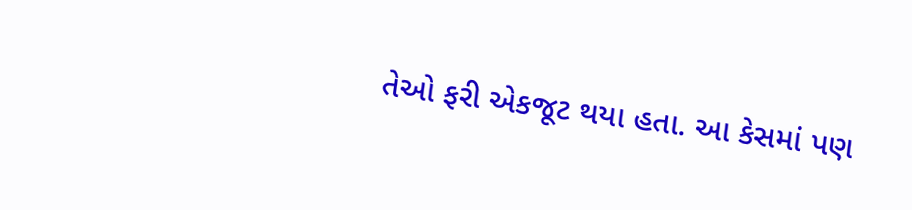તેઓ ફરી એકજૂટ થયા હતા. આ કેસમાં પણ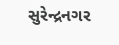સુરેન્દ્રનગર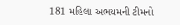181 મહિલા અભયમની ટીમનો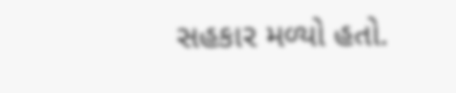સહકાર મળ્યો હતો.